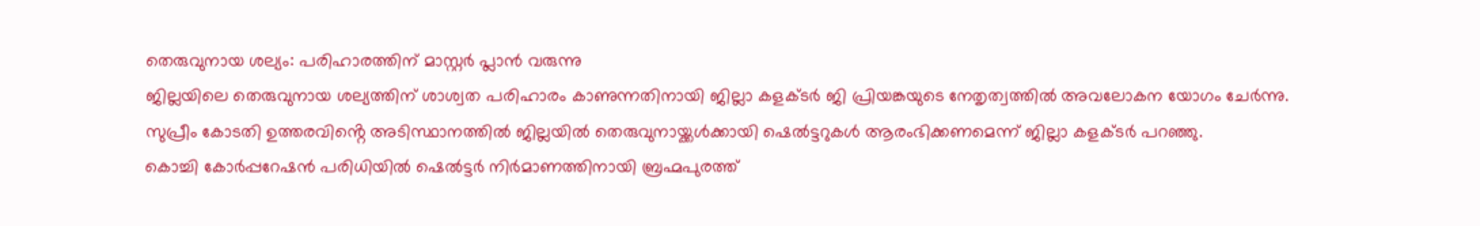തെരുവുനായ ശല്യം: പരിഹാരത്തിന് മാസ്റ്റർ പ്ലാൻ വരുന്നു
ജില്ലയിലെ തെരുവുനായ ശല്യത്തിന് ശാശ്വത പരിഹാരം കാണുന്നതിനായി ജില്ലാ കളക്ടർ ജി പ്രിയങ്കയുടെ നേതൃത്വത്തിൽ അവലോകന യോഗം ചേർന്നു.
സുപ്രീം കോടതി ഉത്തരവിൻ്റെ അടിസ്ഥാനത്തിൽ ജില്ലയിൽ തെരുവുനായ്ക്കൾക്കായി ഷെൽട്ടറുകൾ ആരംഭിക്കണമെന്ന് ജില്ലാ കളക്ടർ പറഞ്ഞു.
കൊച്ചി കോർപ്പറേഷൻ പരിധിയിൽ ഷെൽട്ടർ നിർമാണത്തിനായി ബ്രഹ്മപുരത്ത്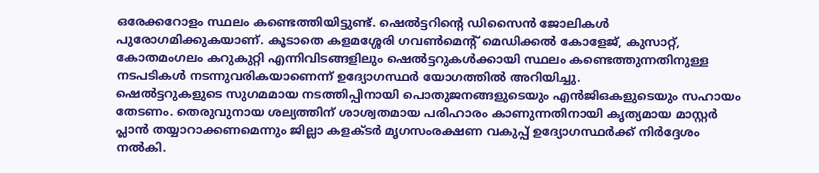ഒരേക്കറോളം സ്ഥലം കണ്ടെത്തിയിട്ടുണ്ട്. ഷെൽട്ടറിന്റെ ഡിസൈൻ ജോലികൾ പുരോഗമിക്കുകയാണ്. കൂടാതെ കളമശ്ശേരി ഗവൺമെൻ്റ് മെഡിക്കൽ കോളേജ്, കുസാറ്റ്, കോതമംഗലം കറുകുറ്റി എന്നിവിടങ്ങളിലും ഷെൽട്ടറുകൾക്കായി സ്ഥലം കണ്ടെത്തുന്നതിനുള്ള നടപടികൾ നടന്നുവരികയാണെന്ന് ഉദ്യോഗസ്ഥർ യോഗത്തിൽ അറിയിച്ചു.
ഷെൽട്ടറുകളുടെ സുഗമമായ നടത്തിപ്പിനായി പൊതുജനങ്ങളുടെയും എൻജിഒകളുടെയും സഹായം തേടണം. തെരുവുനായ ശല്യത്തിന് ശാശ്വതമായ പരിഹാരം കാണുന്നതിനായി കൃത്യമായ മാസ്റ്റർ പ്ലാൻ തയ്യാറാക്കണമെന്നും ജില്ലാ കളക്ടർ മൃഗസംരക്ഷണ വകുപ്പ് ഉദ്യോഗസ്ഥർക്ക് നിർദ്ദേശം നൽകി.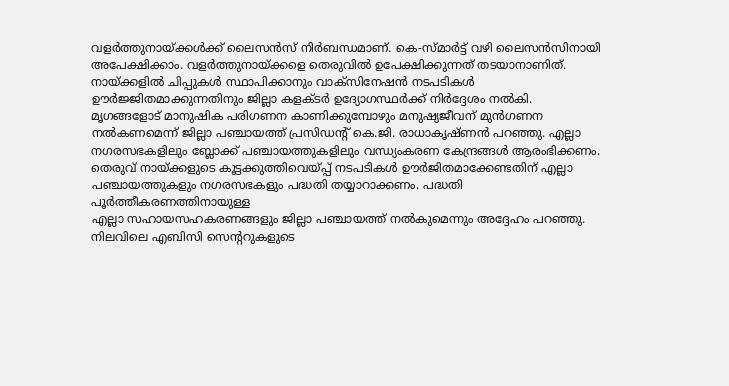വളർത്തുനായ്ക്കൾക്ക് ലൈസൻസ് നിർബന്ധമാണ്. കെ-സ്മാർട്ട് വഴി ലൈസൻസിനായി അപേക്ഷിക്കാം. വളർത്തുനായ്ക്കളെ തെരുവിൽ ഉപേക്ഷിക്കുന്നത് തടയാനാണിത്.
നായ്ക്കളിൽ ചിപ്പുകൾ സ്ഥാപിക്കാനും വാക്സിനേഷൻ നടപടികൾ ഊർജ്ജിതമാക്കുന്നതിനും ജില്ലാ കളക്ടർ ഉദ്യോഗസ്ഥർക്ക് നിർദ്ദേശം നൽകി.
മൃഗങ്ങളോട് മാനുഷിക പരിഗണന കാണിക്കുമ്പോഴും മനുഷ്യജീവന് മുൻഗണന നൽകണമെന്ന് ജില്ലാ പഞ്ചായത്ത് പ്രസിഡൻ്റ് കെ.ജി. രാധാകൃഷ്ണൻ പറഞ്ഞു. എല്ലാ നഗരസഭകളിലും ബ്ലോക്ക് പഞ്ചായത്തുകളിലും വന്ധ്യംകരണ കേന്ദ്രങ്ങൾ ആരംഭിക്കണം. തെരുവ് നായ്ക്കളുടെ കൂട്ടക്കുത്തിവെയ്പ്പ് നടപടികൾ ഊർജിതമാക്കേണ്ടതിന് എല്ലാ പഞ്ചായത്തുകളും നഗരസഭകളും പദ്ധതി തയ്യാറാക്കണം. പദ്ധതി പൂർത്തീകരണത്തിനായുള്ള
എല്ലാ സഹായസഹകരണങ്ങളും ജില്ലാ പഞ്ചായത്ത് നൽകുമെന്നും അദ്ദേഹം പറഞ്ഞു.
നിലവിലെ എബിസി സെന്ററുകളുടെ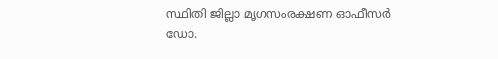സ്ഥിതി ജില്ലാ മൃഗസംരക്ഷണ ഓഫീസർ ഡോ.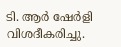ടി. ആർ ഷേർളി വിശദീകരിച്ചു.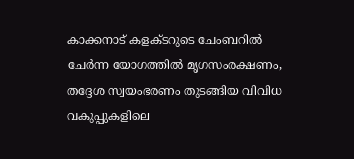കാക്കനാട് കളക്ടറുടെ ചേംബറിൽ ചേർന്ന യോഗത്തിൽ മൃഗസംരക്ഷണം, തദ്ദേശ സ്വയംഭരണം തുടങ്ങിയ വിവിധ വകുപ്പുകളിലെ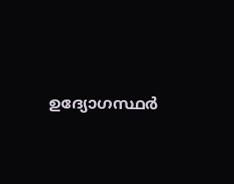ഉദ്യോഗസ്ഥർ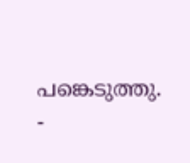പങ്കെടുത്തു.
-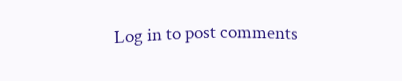Log in to post comments